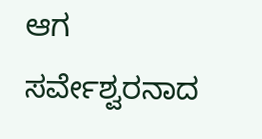ಆಗ ಸರ್ವೇಶ್ವರನಾದ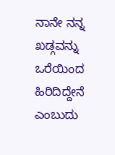ನಾನೇ ನನ್ನ ಖಡ್ಗವನ್ನು ಒರೆಯಿಂದ ಹಿರಿದಿದ್ದೇನೆ ಎಂಬುದು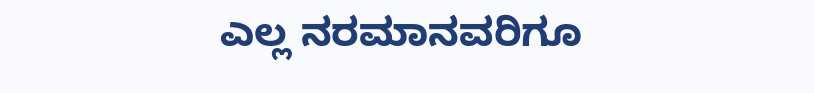ಎಲ್ಲ ನರಮಾನವರಿಗೂ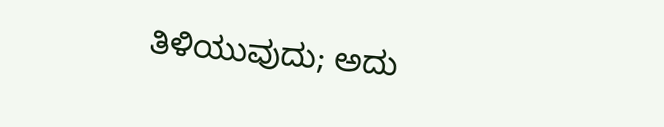ತಿಳಿಯುವುದು; ಅದು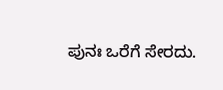ಪುನಃ ಒರೆಗೆ ಸೇರದು.